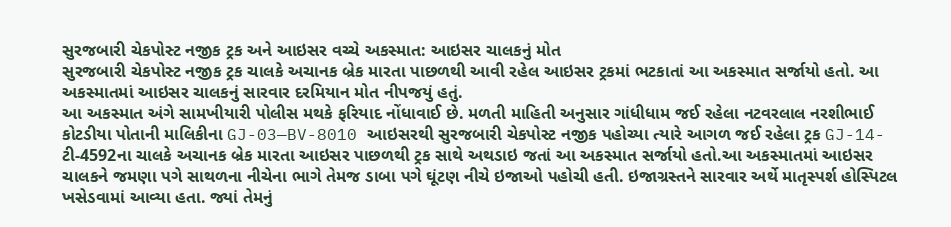સુરજબારી ચેકપોસ્ટ નજીક ટ્રક અને આઇસર વચ્ચે અકસ્માત: આઇસર ચાલકનું મોત
સુરજબારી ચેકપોસ્ટ નજીક ટ્રક ચાલકે અચાનક બ્રેક મારતા પાછળથી આવી રહેલ આઇસર ટ્રકમાં ભટકાતાં આ અકસ્માત સર્જાયો હતો. આ અકસ્માતમાં આઇસર ચાલકનું સારવાર દરમિયાન મોત નીપજયું હતું.
આ અકસ્માત અંગે સામખીયારી પોલીસ મથકે ફરિયાદ નોંધાવાઈ છે. મળતી માહિતી અનુસાર ગાંધીધામ જઈ રહેલા નટવરલાલ નરશીભાઈ કોટડીયા પોતાની માલિકીના GJ-03—BV-8010 આઇસરથી સુરજબારી ચેકપોસ્ટ નજીક પહોચ્યા ત્યારે આગળ જઈ રહેલા ટ્રક GJ-14-ટી-4592ના ચાલકે અચાનક બ્રેક મારતા આઇસર પાછળથી ટ્રક સાથે અથડાઇ જતાં આ અકસ્માત સર્જાયો હતો.આ અકસ્માતમાં આઇસર ચાલકને જમણા પગે સાથળના નીચેના ભાગે તેમજ ડાબા પગે ઘૂંટણ નીચે ઇજાઓ પહોચી હતી. ઇજાગ્રસ્તને સારવાર અર્થે માતૃસ્પર્શ હોસ્પિટલ ખસેડવામાં આવ્યા હતા. જ્યાં તેમનું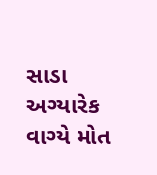સાડા અગ્યારેક વાગ્યે મોત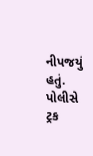નીપજયું હતું. પોલીસે ટ્રક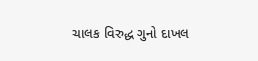ચાલક વિરુદ્ધ ગુનો દાખલ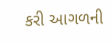કરી આગળની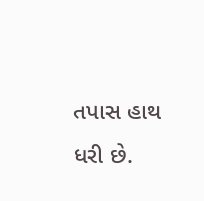તપાસ હાથ ધરી છે.